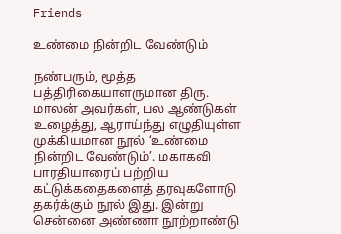Friends

உண்மை நின்றிட வேண்டும்

நண்பரும், மூத்த பத்திரிகையாளருமான திரு. மாலன் அவர்கள், பல ஆண்டுகள் உழைத்து, ஆராய்ந்து எழுதியுள்ள முக்கியமான நூல் ‘உண்மை நின்றிட வேண்டும்’. மகாகவி பாரதியாரைப் பற்றிய கட்டுக்கதைகளைத் தரவுகளோடு தகர்க்கும் நூல் இது. இன்று சென்னை அண்ணா நூற்றாண்டு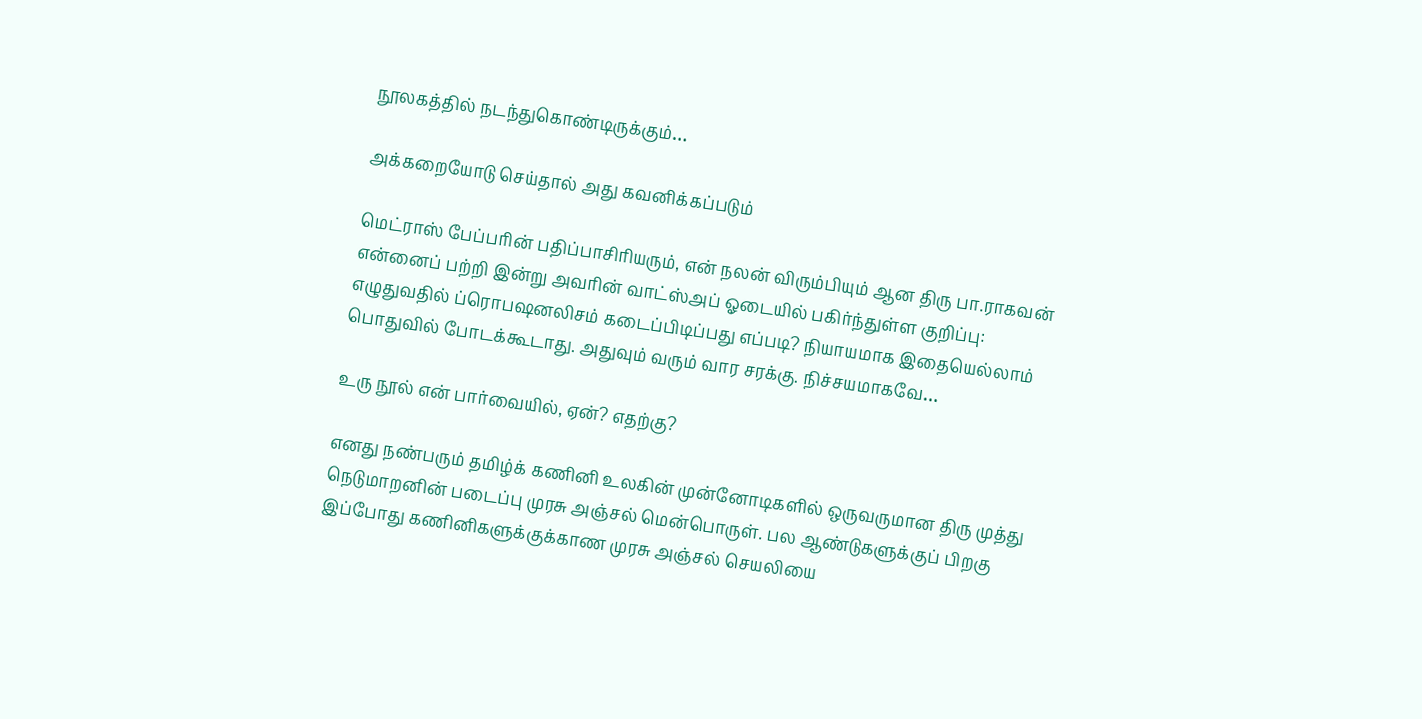நூலகத்தில் நடந்துகொண்டிருக்கும்…

அக்கறையோடு செய்தால் அது கவனிக்கப்படும்

மெட்ராஸ் பேப்பரின் பதிப்பாசிரியரும், என் நலன் விரும்பியும் ஆன திரு பா.ராகவன் என்னைப் பற்றி இன்று அவரின் வாட்ஸ்அப் ஓடையில் பகிர்ந்துள்ள குறிப்பு: எழுதுவதில் ப்ரொபஷனலிசம் கடைப்பிடிப்பது எப்படி? நியாயமாக இதையெல்லாம் பொதுவில் போடக்கூடாது. அதுவும் வரும் வார சரக்கு. நிச்சயமாகவே…

உரு நூல் என் பார்வையில், ஏன்? எதற்கு?

எனது நண்பரும் தமிழ்க் கணினி உலகின் முன்னோடிகளில் ஒருவருமான திரு முத்து நெடுமாறனின் படைப்பு முரசு அஞ்சல் மென்பொருள். பல ஆண்டுகளுக்குப் பிறகு இப்போது கணினிகளுக்குக்காண முரசு அஞ்சல் செயலியை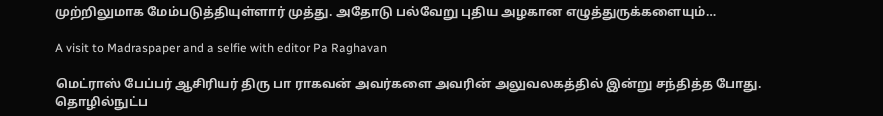முற்றிலுமாக மேம்படுத்தியுள்ளார் முத்து. அதோடு பல்வேறு புதிய அழகான எழுத்துருக்களையும்…

A visit to Madraspaper and a selfie with editor Pa Raghavan

மெட்ராஸ் பேப்பர் ஆசிரியர் திரு பா ராகவன் அவர்களை அவரின் அலுவலகத்தில் இன்று சந்தித்த போது. தொழில்நுட்ப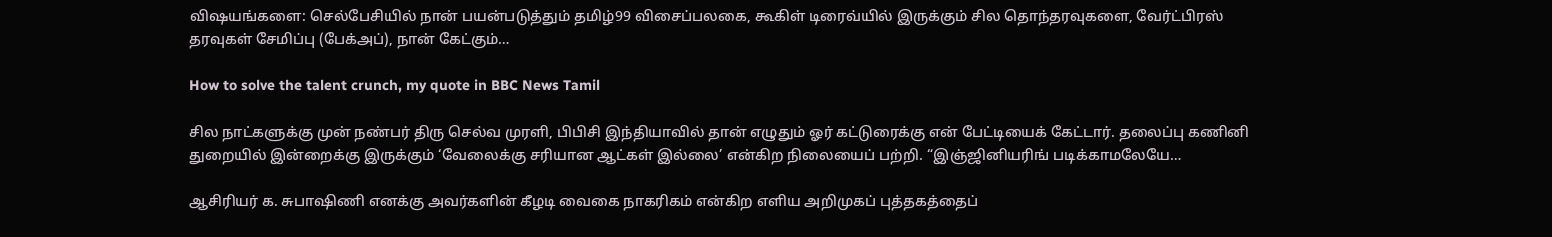விஷயங்களை: செல்பேசியில் நான் பயன்படுத்தும் தமிழ்99 விசைப்பலகை, கூகிள் டிரைவ்யில் இருக்கும் சில தொந்தரவுகளை, வேர்ட்பிரஸ் தரவுகள் சேமிப்பு (பேக்அப்), நான் கேட்கும்…

How to solve the talent crunch, my quote in BBC News Tamil

சில நாட்களுக்கு முன் நண்பர் திரு செல்வ முரளி, பிபிசி இந்தியாவில் தான் எழுதும் ஓர் கட்டுரைக்கு என் பேட்டியைக் கேட்டார். தலைப்பு கணினி துறையில் இன்றைக்கு இருக்கும் ‘வேலைக்கு சரியான ஆட்கள் இல்லை’ என்கிற நிலையைப் பற்றி. “இஞ்ஜினியரிங் படிக்காமலேயே…

ஆசிரியர் க. சுபாஷிணி எனக்கு அவர்களின் கீழடி வைகை நாகரிகம் என்கிற எளிய அறிமுகப் புத்தகத்தைப்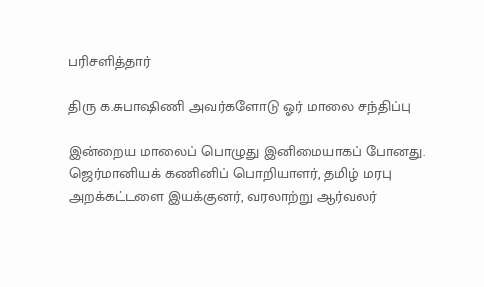பரிசளித்தார்

திரு க.சுபாஷிணி அவர்களோடு ஓர் மாலை சந்திப்பு

இன்றைய மாலைப் பொழுது இனிமையாகப் போனது. ஜெர்மானியக் கணினிப் பொறியாளர், தமிழ் மரபு அறக்கட்டளை இயக்குனர், வரலாற்று ஆர்வலர்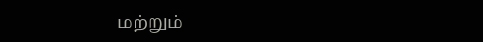மற்றும்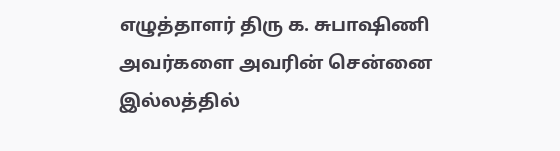எழுத்தாளர் திரு க. சுபாஷிணி அவர்களை அவரின் சென்னை இல்லத்தில்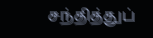சந்தித்துப்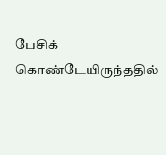பேசிக் கொண்டேயிருந்ததில்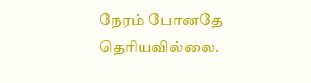நேரம் போனதே தெரியவில்லை.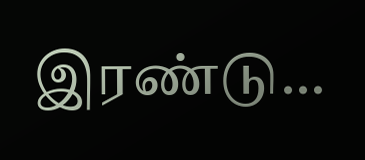இரண்டு…